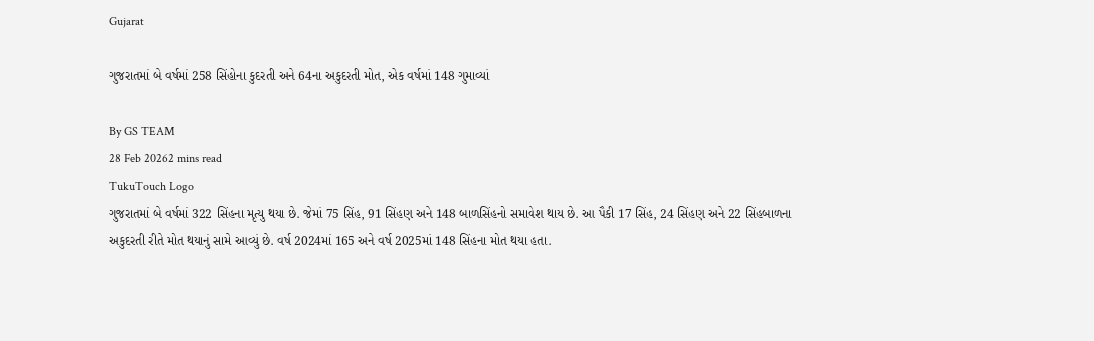Gujarat

ગુજરાતમાં બે વર્ષમાં 258 સિંહોના કુદરતી અને 64ના અકુદરતી મોત, એક વર્ષમાં 148 ગુમાવ્યાં

By GS TEAM
28 Feb 20262 mins read
TukuTouch Logo
ગુજરાતમાં બે વર્ષમાં 322 સિંહના મૃત્યુ થયા છે. જેમાં 75 સિંહ, 91 સિંહણ અને 148 બાળસિંહનો સમાવેશ થાય છે. આ પૈકી 17 સિંહ, 24 સિંહણ અને 22 સિંહબાળના અકુદરતી રીતે મોત થયાનું સામે આવ્યું છે. વર્ષ 2024માં 165 અને વર્ષ 2025માં 148 સિંહના મોત થયા હતા.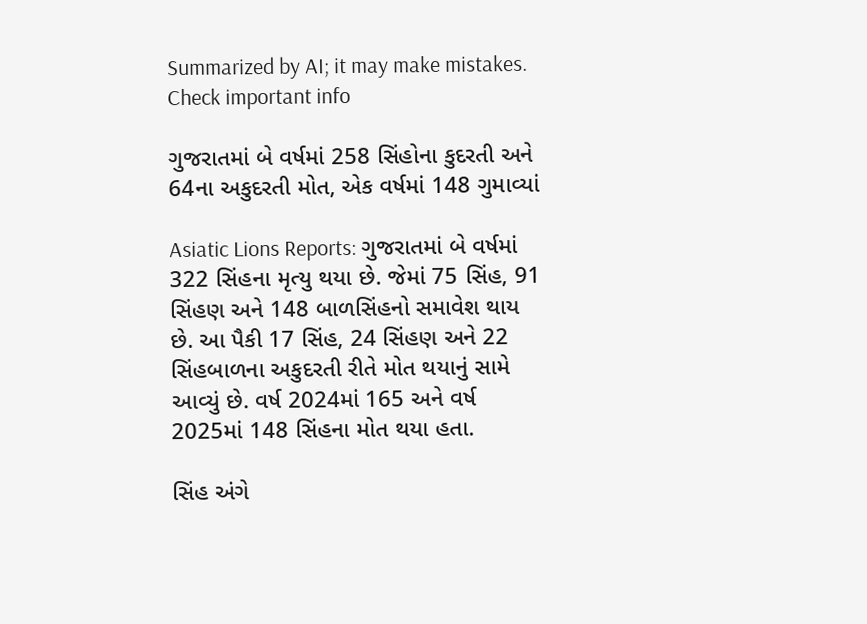Summarized by AI; it may make mistakes. Check important info

ગુજરાતમાં બે વર્ષમાં 258 સિંહોના કુદરતી અને 64ના અકુદરતી મોત, એક વર્ષમાં 148 ગુમાવ્યાં

Asiatic Lions Reports: ગુજરાતમાં બે વર્ષમાં 322 સિંહના મૃત્યુ થયા છે. જેમાં 75 સિંહ, 91 સિંહણ અને 148 બાળસિંહનો સમાવેશ થાય છે. આ પૈકી 17 સિંહ, 24 સિંહણ અને 22 સિંહબાળના અકુદરતી રીતે મોત થયાનું સામે આવ્યું છે. વર્ષ 2024માં 165 અને વર્ષ 2025માં 148 સિંહના મોત થયા હતા.

સિંહ અંગે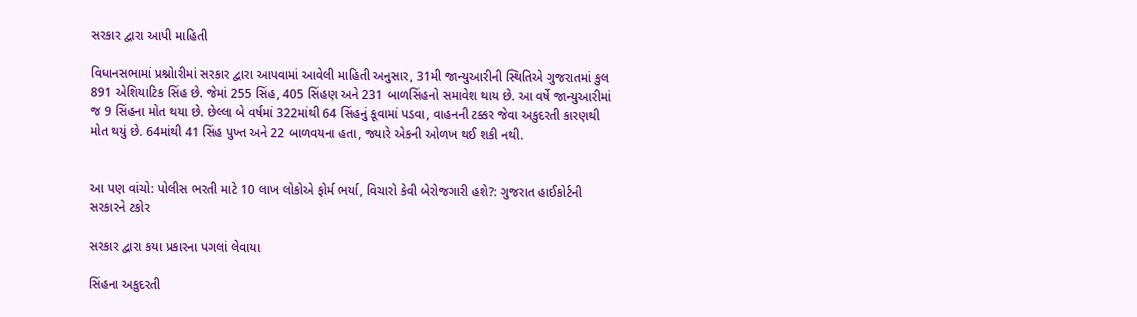સરકાર દ્વારા આપી માહિતી

વિધાનસભામાં પ્રશ્નોારીમાં સરકાર દ્વારા આપવામાં આવેલી માહિતી અનુસાર, 31મી જાન્યુઆરીની સ્થિતિએ ગુજરાતમાં કુલ 891 એશિયાટિક સિંહ છે. જેમાં 255 સિંહ, 405 સિંહણ અને 231 બાળસિંહનો સમાવેશ થાય છે. આ વર્ષે જાન્યુઆરીમાં જ 9 સિંહના મોત થયા છે. છેલ્લા બે વર્ષમાં 322માંથી 64 સિંહનું કૂવામાં પડવા, વાહનની ટક્કર જેવા અકુદરતી કારણથી મોત થયું છે. 64માંથી 41 સિંહ પુખ્ત અને 22 બાળવયના હતા, જ્યારે એકની ઓળખ થઈ શકી નથી.


આ પણ વાંચો: પોલીસ ભરતી માટે 10 લાખ લોકોએ ફોર્મ ભર્યા, વિચારો કેવી બેરોજગારી હશે?: ગુજરાત હાઈકોર્ટની સરકારને ટકોર

સરકાર દ્વારા કયા પ્રકારના પગલાં લેવાયા

સિંહના અકુદરતી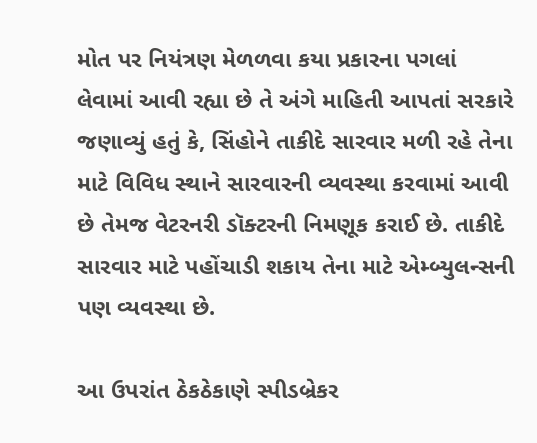મોત પર નિયંત્રણ મેળળવા કયા પ્રકારના પગલાં લેવામાં આવી રહ્યા છે તે અંગે માહિતી આપતાં સરકારે જણાવ્યું હતું કે, સિંહોને તાકીદે સારવાર મળી રહે તેના માટે વિવિધ સ્થાને સારવારની વ્યવસ્થા કરવામાં આવી છે તેમજ વેટરનરી ડૉક્ટરની નિમણૂક કરાઈ છે. તાકીદે સારવાર માટે પહોંચાડી શકાય તેના માટે એમ્બ્યુલન્સની પણ વ્યવસ્થા છે.

આ ઉપરાંત ઠેકઠેકાણે સ્પીડબ્રેકર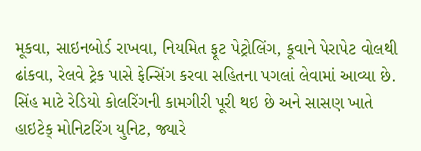મૂકવા, સાઇનબોર્ડ રાખવા, નિયમિત ફૂટ પેટ્રોલિંગ, કૂવાને પેરાપેટ વોલથી ઢાંકવા, રેલવે ટ્રેક પાસે ફેન્સિંગ કરવા સહિતના પગલાં લેવામાં આવ્યા છે. સિંહ માટે રેડિયો કોલરિંગની કામગીરી પૂરી થઇ છે અને સાસણ ખાતે હાઇટેક્‌ મોનિટરિંગ યુનિટ, જ્યારે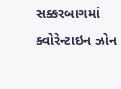સક્કરબાગમાં ક્વોરેન્ટાઇન ઝોન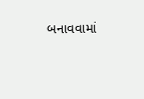બનાવવામાં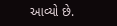આવ્યો છે.